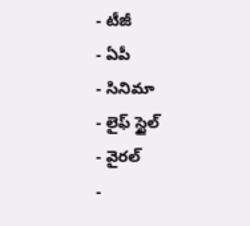- టీజీ
- ఏపీ
- సినిమా
- లైఫ్ స్టైల్
- వైరల్
-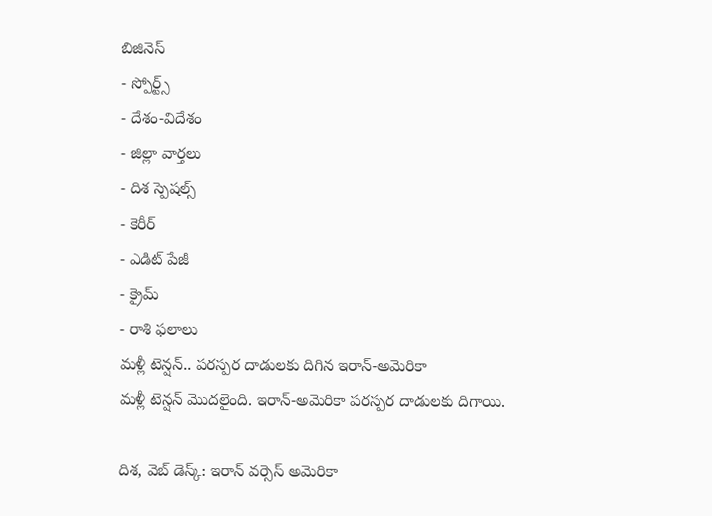బిజినెస్
- స్పోర్ట్స్
- దేశం-విదేశం
- జిల్లా వార్తలు
- దిశ స్పెషల్స్
- కెరీర్
- ఎడిట్ పేజీ
- క్రైమ్
- రాశి ఫలాలు
మళ్లీ టెన్షన్.. పరస్పర దాడులకు దిగిన ఇరాన్-అమెరికా
మళ్లీ టెన్షన్ మొదలైంది. ఇరాన్-అమెరికా పరస్పర దాడులకు దిగాయి.

దిశ, వెబ్ డెస్క్: ఇరాన్ వర్సెస్ అమెరికా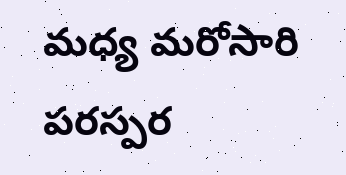మధ్య మరోసారి పరస్పర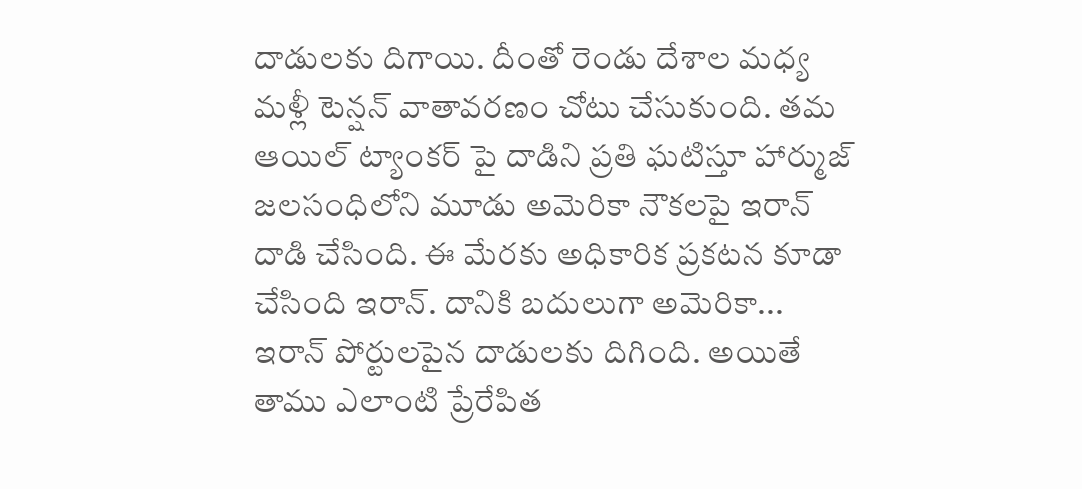దాడులకు దిగాయి. దీంతో రెండు దేశాల మధ్య మళ్లీ టెన్షన్ వాతావరణం చోటు చేసుకుంది. తమ ఆయిల్ ట్యాంకర్ పై దాడిని ప్రతి ఘటిస్తూ హార్ముజ్ జలసంధిలోని మూడు అమెరికా నౌకలపై ఇరాన్ దాడి చేసింది. ఈ మేరకు అధికారిక ప్రకటన కూడా చేసింది ఇరాన్. దానికి బదులుగా అమెరికా... ఇరాన్ పోర్టులపైన దాడులకు దిగింది. అయితే తాము ఎలాంటి ప్రేరేపిత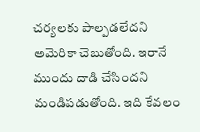చర్యలకు పాల్పడలేదని అమెరికా చెబుతోంది. ఇరానే ముందు దాడి చేసిందని మండిపడుతోంది. ఇది కేవలం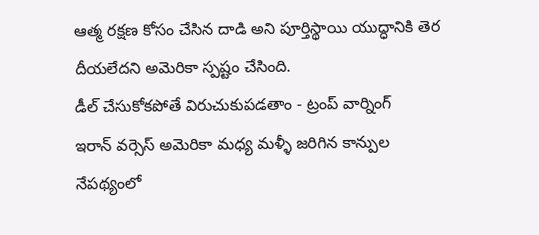ఆత్మ రక్షణ కోసం చేసిన దాడి అని పూర్తిస్థాయి యుద్ధానికి తెర దీయలేదని అమెరికా స్పష్టం చేసింది.
డీల్ చేసుకోకపోతే విరుచుకుపడతాం - ట్రంప్ వార్నింగ్
ఇరాన్ వర్సెస్ అమెరికా మధ్య మళ్ళీ జరిగిన కాన్పుల నేపథ్యంలో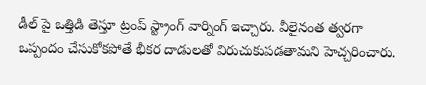డీల్ పై ఒత్తిడి తెస్తూ ట్రంప్ స్ట్రాంగ్ వార్నింగ్ ఇచ్చారు. వీలైనంత త్వరగా ఒప్పందం చేసుకోకపోతే భీకర దాడులతో విరుచుకుపడతామని హెచ్చరించారు.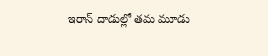ఇరాన్ దాడుల్లో తమ మూడు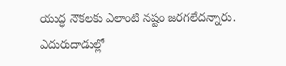యుద్ధ నౌకలకు ఎలాంటి నష్టం జరగలేదన్నారు. ఎదురుదాడుల్లో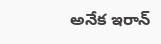అనేక ఇరాన్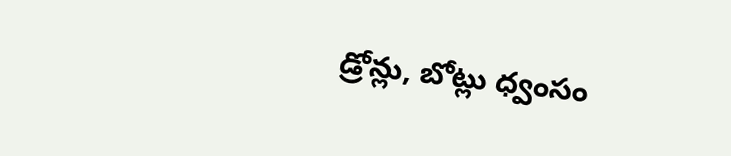డ్రోన్లు, బోట్లు ధ్వంసం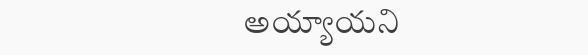అయ్యాయని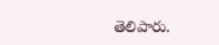తెలిపారు.